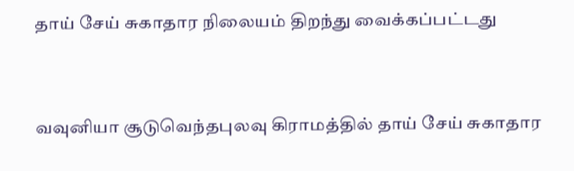தாய் சேய் சுகாதார நிலையம் திறந்து வைக்கப்பட்டது


வவுனியா சூடுவெந்தபுலவு கிராமத்தில் தாய் சேய் சுகாதார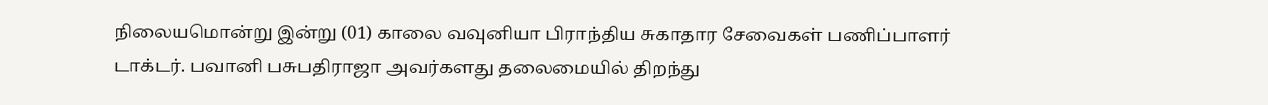நிலையமொன்று இன்று (01) காலை வவுனியா பிராந்திய சுகாதார சேவைகள் பணிப்பாளர் டாக்டர். பவானி பசுபதிராஜா அவர்களது தலைமையில் திறந்து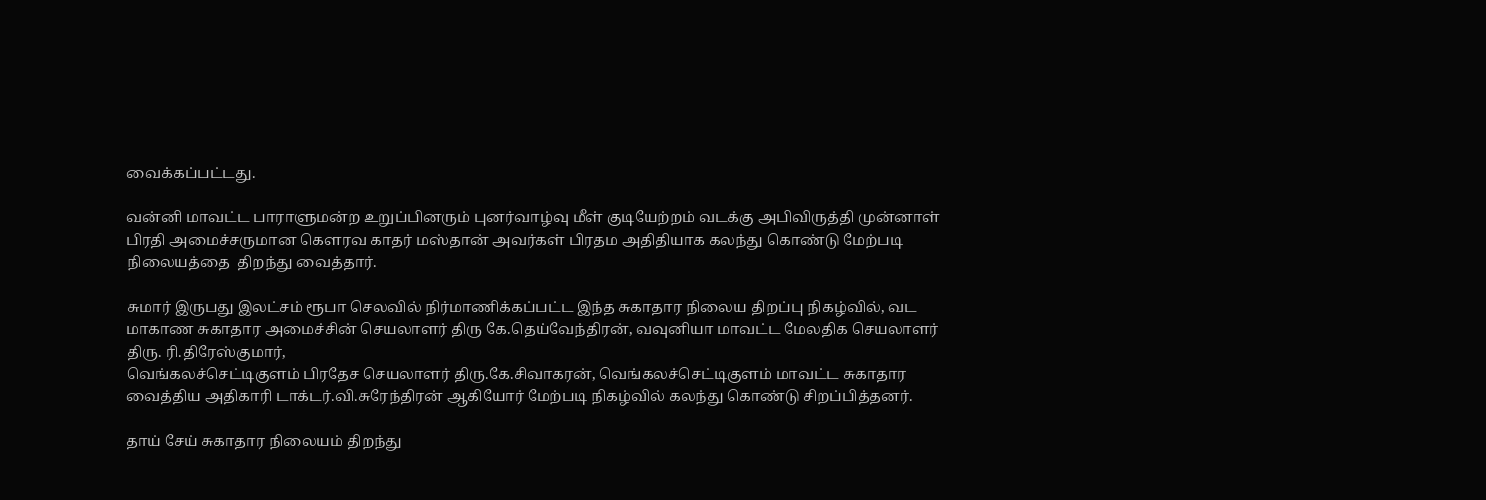வைக்கப்பட்டது.

வன்னி மாவட்ட பாராளுமன்ற உறுப்பினரும் புனர்வாழ்வு மீள் குடியேற்றம் வடக்கு அபிவிருத்தி முன்னாள் பிரதி அமைச்சருமான கெளரவ காதர் மஸ்தான் அவர்கள் பிரதம அதிதியாக கலந்து கொண்டு மேற்படி நிலையத்தை  திறந்து வைத்தார்.

சுமார் இருபது இலட்சம் ரூபா செலவில் நிர்மாணிக்கப்பட்ட இந்த சுகாதார நிலைய திறப்பு நிகழ்வில், வட மாகாண சுகாதார அமைச்சின் செயலாளர் திரு கே.தெய்வேந்திரன், வவுனியா மாவட்ட மேலதிக செயலாளர் திரு. ரி.திரேஸ்குமார்,
வெங்கலச்செட்டிகுளம் பிரதேச செயலாளர் திரு.கே.சிவாகரன், வெங்கலச்செட்டிகுளம் மாவட்ட சுகாதார வைத்திய அதிகாரி டாக்டர்.வி.சுரேந்திரன் ஆகியோர் மேற்படி நிகழ்வில் கலந்து கொண்டு சிறப்பித்தனர்.

தாய் சேய் சுகாதார நிலையம் திறந்து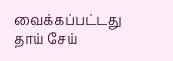வைக்கப்பட்டது தாய் சேய்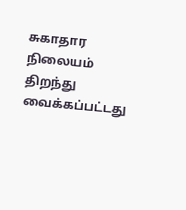சுகாதார நிலையம் திறந்து வைக்கப்பட்டது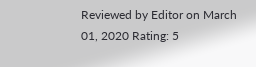Reviewed by Editor on March 01, 2020 Rating: 5